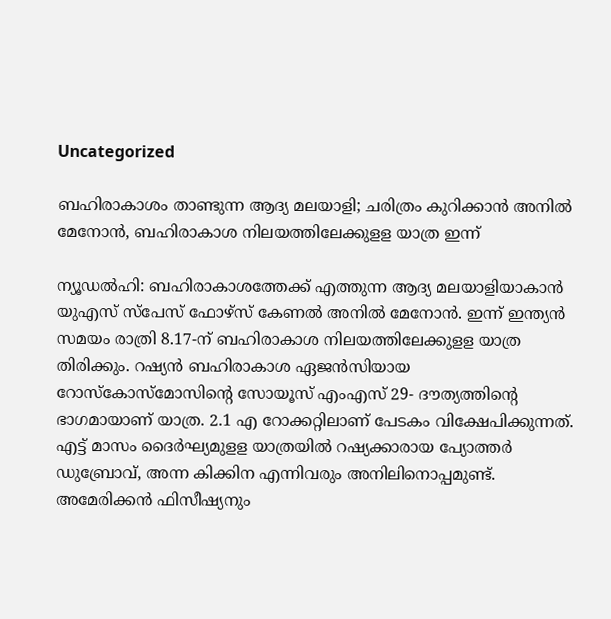Uncategorized

ബഹിരാകാശം താണ്ടുന്ന ആദ്യ മലയാളി; ചരിത്രം കുറിക്കാന്‍ അനില്‍ മേനോന്‍, ബഹിരാകാശ നിലയത്തിലേക്കുളള യാത്ര ഇന്ന്

ന്യൂഡല്‍ഹി: ബഹിരാകാശത്തേക്ക് എത്തുന്ന ആദ്യ മലയാളിയാകാന്‍ യുഎസ് സ്‌പേസ് ഫോഴ്‌സ് കേണല്‍ അനില്‍ മേനോന്‍. ഇന്ന് ഇന്ത്യന്‍ സമയം രാത്രി 8.17-ന് ബഹിരാകാശ നിലയത്തിലേക്കുളള യാത്ര തിരിക്കും. റഷ്യന്‍ ബഹിരാകാശ ഏജന്‍സിയായ റോസ്‌കോസ്‌മോസിന്റെ സോയൂസ് എംഎസ് 29- ദൗത്യത്തിന്റെ ഭാഗമായാണ് യാത്ര. 2.1 എ റോക്കറ്റിലാണ് പേടകം വിക്ഷേപിക്കുന്നത്. എട്ട് മാസം ദൈര്‍ഘ്യമുളള യാത്രയില്‍ റഷ്യക്കാരായ പ്യോത്തര്‍ ഡുബ്രോവ്, അന്ന കിക്കിന എന്നിവരും അനിലിനൊപ്പമുണ്ട്. അമേരിക്കന്‍ ഫിസീഷ്യനും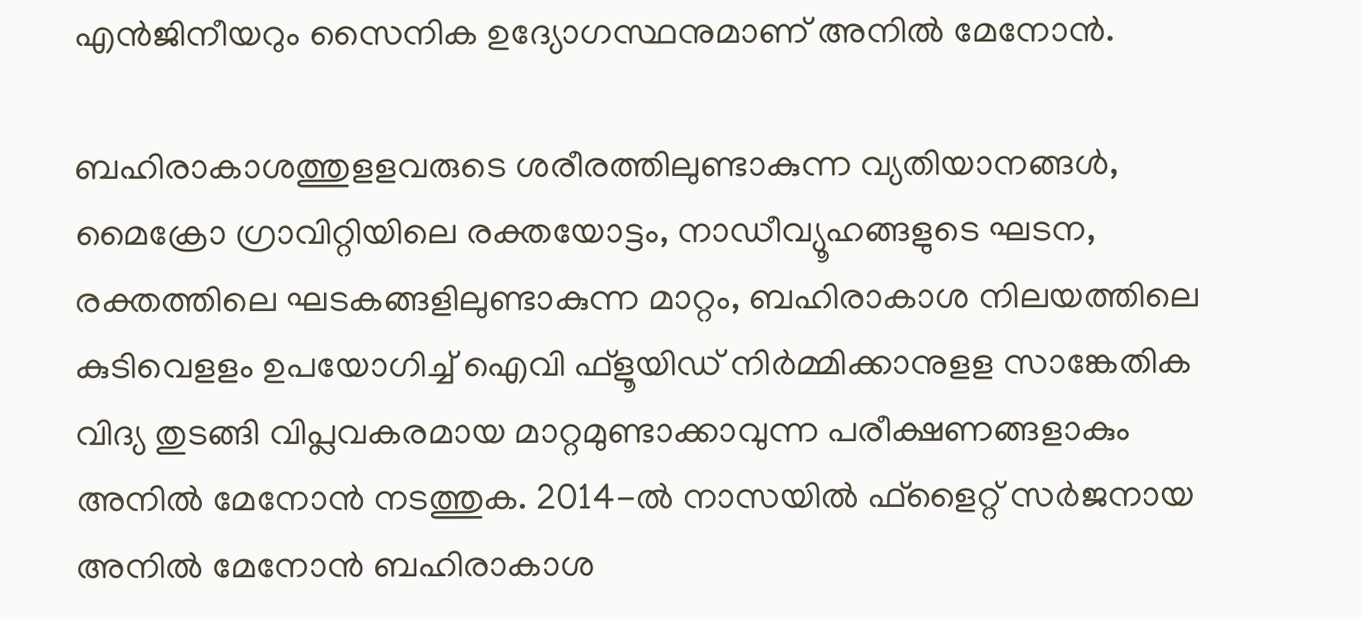എന്‍ജിനീയറും സൈനിക ഉദ്യോഗസ്ഥനുമാണ് അനില്‍ മേനോന്‍.

ബഹിരാകാശത്തുളളവരുടെ ശരീരത്തിലുണ്ടാകുന്ന വ്യതിയാനങ്ങള്‍, മൈക്രോ ഗ്രാവിറ്റിയിലെ രക്തയോട്ടം, നാഡീവ്യൂഹങ്ങളുടെ ഘടന, രക്തത്തിലെ ഘടകങ്ങളിലുണ്ടാകുന്ന മാറ്റം, ബഹിരാകാശ നിലയത്തിലെ കുടിവെളളം ഉപയോഗിച്ച് ഐവി ഫ്‌ളൂയിഡ് നിര്‍മ്മിക്കാനുളള സാങ്കേതിക വിദ്യ തുടങ്ങി വിപ്ലവകരമായ മാറ്റമുണ്ടാക്കാവുന്ന പരീക്ഷണങ്ങളാകും അനില്‍ മേനോന്‍ നടത്തുക. 2014-ല്‍ നാസയില്‍ ഫ്‌ളൈറ്റ് സര്‍ജനായ അനില്‍ മേനോന്‍ ബഹിരാകാശ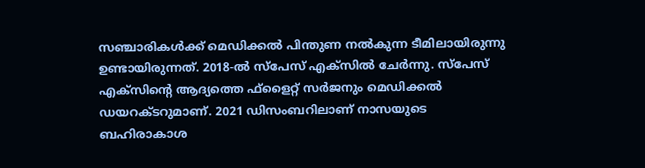സഞ്ചാരികള്‍ക്ക് മെഡിക്കല്‍ പിന്തുണ നല്‍കുന്ന ടീമിലായിരുന്നു ഉണ്ടായിരുന്നത്. 2018-ല്‍ സ്‌പേസ് എക്‌സില്‍ ചേര്‍ന്നു. സ്‌പേസ് എക്‌സിന്റെ ആദ്യത്തെ ഫ്‌ളൈറ്റ് സര്‍ജനും മെഡിക്കല്‍ ഡയറക്ടറുമാണ്. 2021 ഡിസംബറിലാണ് നാസയുടെ ബഹിരാകാശ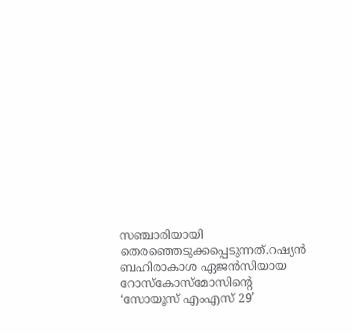സഞ്ചാരിയായി തെരഞ്ഞെടുക്കപ്പെടുന്നത്.റഷ്യന്‍ ബഹിരാകാശ ഏജന്‍സിയായ റോസ്‌കോസ്‌മോസിന്റെ ‘സോയൂസ് എംഎസ് 29’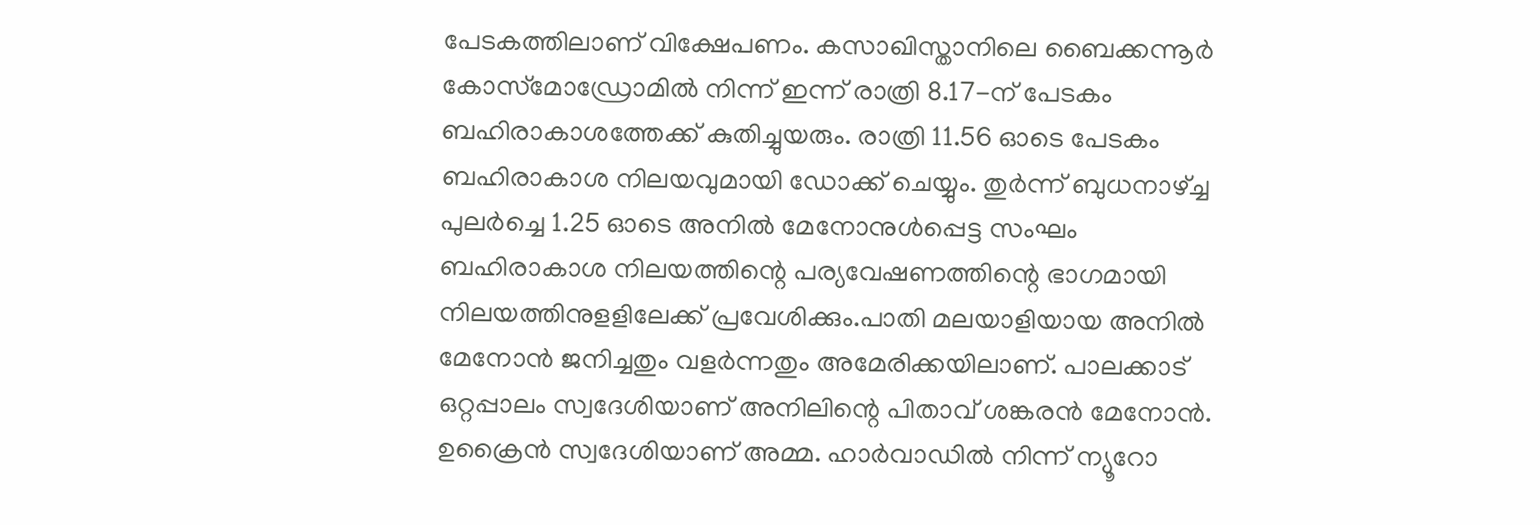പേടകത്തിലാണ് വിക്ഷേപണം. കസാഖിസ്താനിലെ ബൈക്കന്നൂര്‍ കോസ്‌മോഡ്രോമില്‍ നിന്ന് ഇന്ന് രാത്രി 8.17-ന് പേടകം ബഹിരാകാശത്തേക്ക് കുതിച്ചുയരും. രാത്രി 11.56 ഓടെ പേടകം ബഹിരാകാശ നിലയവുമായി ഡോക്ക് ചെയ്യും. തുര്‍ന്ന് ബുധനാഴ്ച്ച പുലര്‍ച്ചെ 1.25 ഓടെ അനില്‍ മേനോനുള്‍പ്പെട്ട സംഘം ബഹിരാകാശ നിലയത്തിന്റെ പര്യവേഷണത്തിന്റെ ഭാഗമായി നിലയത്തിനുളളിലേക്ക് പ്രവേശിക്കും.പാതി മലയാളിയായ അനില്‍ മേനോന്‍ ജനിച്ചതും വളര്‍ന്നതും അമേരിക്കയിലാണ്. പാലക്കാട് ഒറ്റപ്പാലം സ്വദേശിയാണ് അനിലിന്റെ പിതാവ് ശങ്കരന്‍ മേനോന്‍. ഉക്രൈന്‍ സ്വദേശിയാണ് അമ്മ. ഹാര്‍വാഡില്‍ നിന്ന് ന്യൂറോ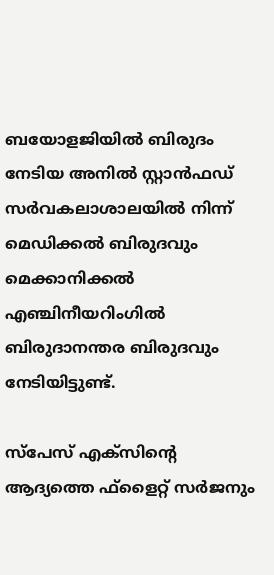ബയോളജിയില്‍ ബിരുദം നേടിയ അനില്‍ സ്റ്റാന്‍ഫഡ് സര്‍വകലാശാലയില്‍ നിന്ന് മെഡിക്കല്‍ ബിരുദവും മെക്കാനിക്കല്‍ എഞ്ചിനീയറിംഗില്‍ ബിരുദാനന്തര ബിരുദവും നേടിയിട്ടുണ്ട്.

സ്‌പേസ് എക്‌സിന്റെ ആദ്യത്തെ ഫ്‌ളൈറ്റ് സര്‍ജനും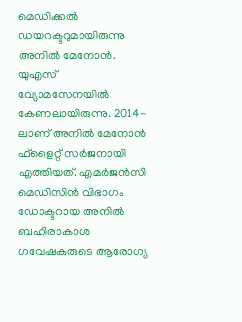മെഡിക്കല്‍ ഡയറക്ടറുമായിരുന്നു അനില്‍ മേനോന്‍. യുഎസ് വ്യോമസേനയില്‍ കേണലായിരുന്നു. 2014-ലാണ് അനില്‍ മേനോന്‍ ഫ്‌ളൈറ്റ് സര്‍ജനായി എത്തിയത്. എമര്‍ജന്‍സി മെഡിസിന്‍ വിഭാഗം ഡോക്ടറായ അനില്‍ ബഹിരാകാശ ഗവേഷകരുടെ ആരോഗ്യ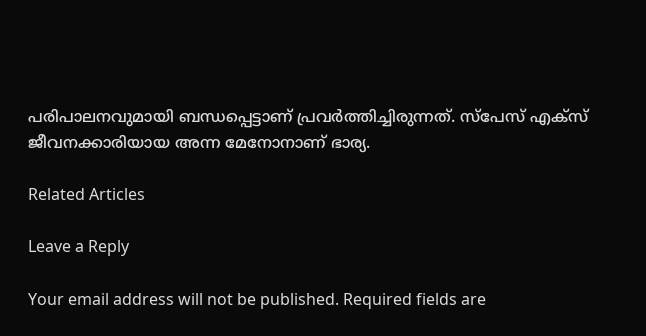പരിപാലനവുമായി ബന്ധപ്പെട്ടാണ് പ്രവര്‍ത്തിച്ചിരുന്നത്. സ്‌പേസ് എക്‌സ് ജീവനക്കാരിയായ അന്ന മേനോനാണ് ഭാര്യ.

Related Articles

Leave a Reply

Your email address will not be published. Required fields are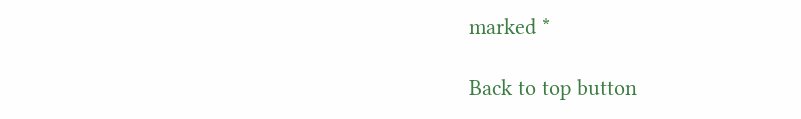marked *

Back to top button